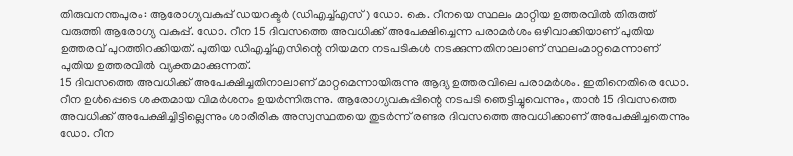തിരുവനന്തപുരം: ആരോഗ്യവകുപ്പ് ഡയറക്ടർ (ഡിഎച്ച്എസ്) ഡോ. കെ. റീനയെ സ്ഥലം മാറ്റിയ ഉത്തരവിൽ തിരുത്ത് വരുത്തി ആരോഗ്യ വകുപ്പ്. ഡോ. റീന 15 ദിവസത്തെ അവധിക്ക് അപേക്ഷിച്ചെന്ന പരാമർശം ഒഴിവാക്കിയാണ് പുതിയ ഉത്തരവ് പുറത്തിറക്കിയത്. പുതിയ ഡിഎച്ച്എസിന്റെ നിയമന നടപടികൾ നടക്കുന്നതിനാലാണ് സ്ഥലംമാറ്റമെന്നാണ് പുതിയ ഉത്തരവിൽ വ്യക്തമാക്കുന്നത്.
15 ദിവസത്തെ അവധിക്ക് അപേക്ഷിച്ചതിനാലാണ് മാറ്റമെന്നായിരുന്നു ആദ്യ ഉത്തരവിലെ പരാമർശം. ഇതിനെതിരെ ഡോ. റീന ഉൾപ്പെടെ ശക്തമായ വിമർശനം ഉയർന്നിരുന്നു. ആരോഗ്യവകുപ്പിന്റെ നടപടി ഞെട്ടിച്ചുവെന്നും, താൻ 15 ദിവസത്തെ അവധിക്ക് അപേക്ഷിച്ചിട്ടില്ലെന്നും ശാരീരിക അസ്വസ്ഥതയെ തുടർന്ന് രണ്ടര ദിവസത്തെ അവധിക്കാണ് അപേക്ഷിച്ചതെന്നും ഡോ. റീന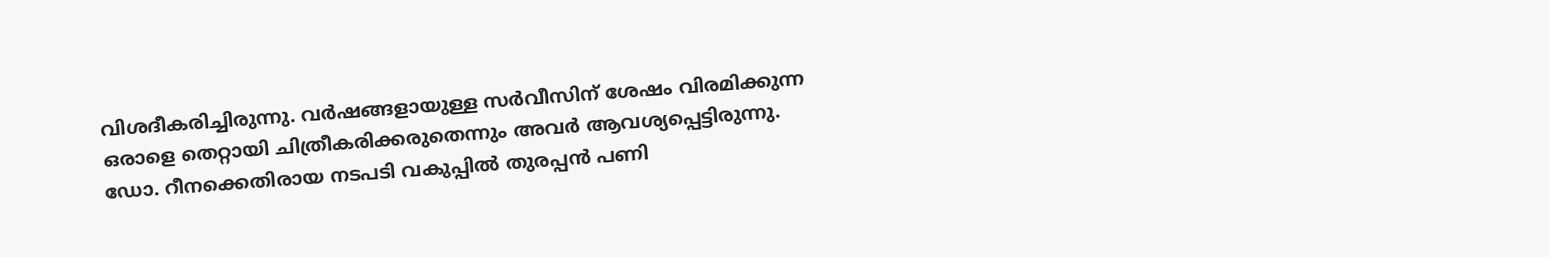വിശദീകരിച്ചിരുന്നു. വർഷങ്ങളായുള്ള സർവീസിന് ശേഷം വിരമിക്കുന്ന ഒരാളെ തെറ്റായി ചിത്രീകരിക്കരുതെന്നും അവർ ആവശ്യപ്പെട്ടിരുന്നു.
ഡോ. റീനക്കെതിരായ നടപടി വകുപ്പിൽ തുരപ്പൻ പണി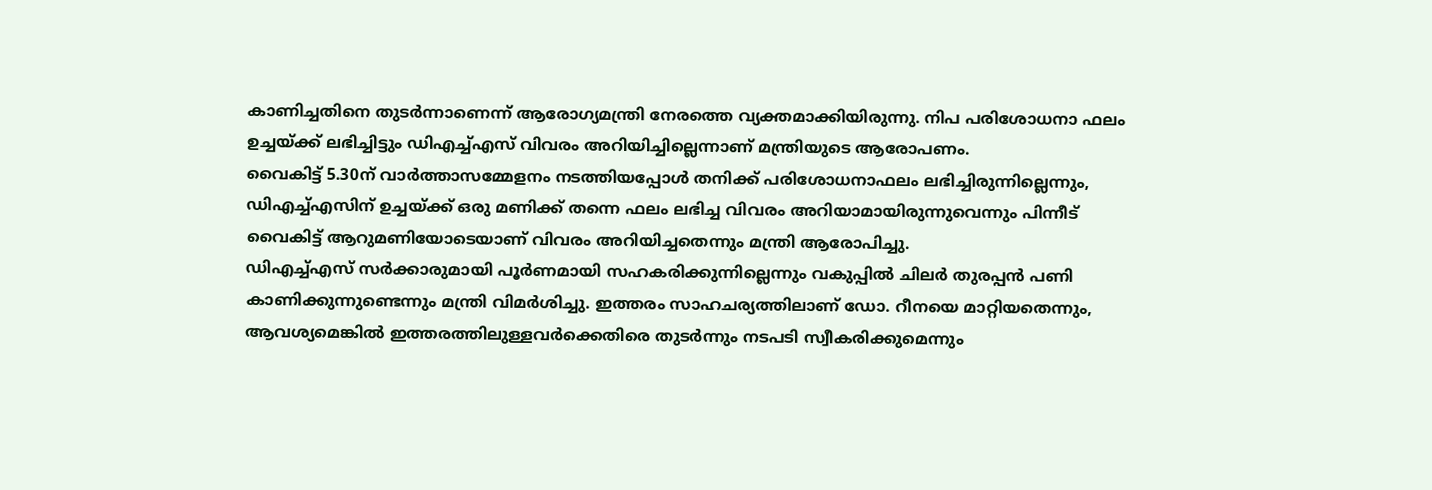കാണിച്ചതിനെ തുടർന്നാണെന്ന് ആരോഗ്യമന്ത്രി നേരത്തെ വ്യക്തമാക്കിയിരുന്നു. നിപ പരിശോധനാ ഫലം ഉച്ചയ്ക്ക് ലഭിച്ചിട്ടും ഡിഎച്ച്എസ് വിവരം അറിയിച്ചില്ലെന്നാണ് മന്ത്രിയുടെ ആരോപണം.
വൈകിട്ട് 5.30ന് വാർത്താസമ്മേളനം നടത്തിയപ്പോൾ തനിക്ക് പരിശോധനാഫലം ലഭിച്ചിരുന്നില്ലെന്നും, ഡിഎച്ച്എസിന് ഉച്ചയ്ക്ക് ഒരു മണിക്ക് തന്നെ ഫലം ലഭിച്ച വിവരം അറിയാമായിരുന്നുവെന്നും പിന്നീട് വൈകിട്ട് ആറുമണിയോടെയാണ് വിവരം അറിയിച്ചതെന്നും മന്ത്രി ആരോപിച്ചു.
ഡിഎച്ച്എസ് സർക്കാരുമായി പൂർണമായി സഹകരിക്കുന്നില്ലെന്നും വകുപ്പിൽ ചിലർ തുരപ്പൻ പണി കാണിക്കുന്നുണ്ടെന്നും മന്ത്രി വിമർശിച്ചു. ഇത്തരം സാഹചര്യത്തിലാണ് ഡോ. റീനയെ മാറ്റിയതെന്നും, ആവശ്യമെങ്കിൽ ഇത്തരത്തിലുള്ളവർക്കെതിരെ തുടർന്നും നടപടി സ്വീകരിക്കുമെന്നും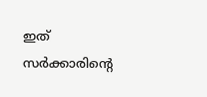ഇത് സർക്കാരിന്റെ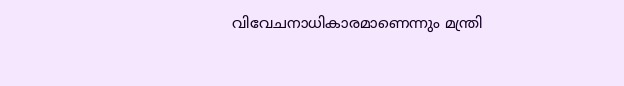വിവേചനാധികാരമാണെന്നും മന്ത്രി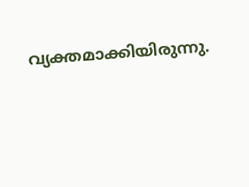വ്യക്തമാക്കിയിരുന്നു.